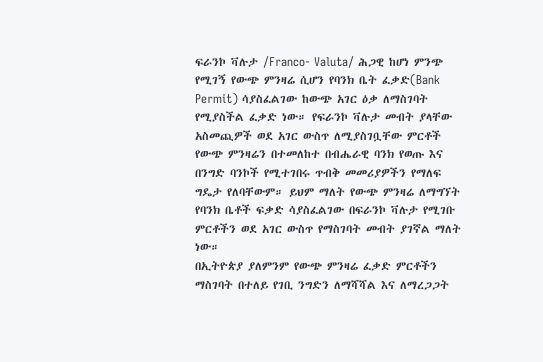ፍራንኮ ቫሉታ /Franco- Valuta/ ሕጋዊ ከሆነ ምንጭ የሚገኝ የውጭ ምንዛሬ ሲሆን የባንክ ቤት ፈቃድ(Bank Permit) ሳያስፈልገው ከውጭ አገር ዕቃ ለማስገባት የሚያስችል ፈቃድ ነው። የፍራንኮ ቫሉታ መብት ያላቸው አስመጪዎች ወደ አገር ውስጥ ለሚያስገቧቸው ምርቶች የውጭ ምንዛሬን በተመለከተ በብሔራዊ ባንክ የወጡ እና በንግድ ባንኮች የሚተገበሩ ጥብቅ መመሪያዎችን የማለፍ ግዴታ የለባቸውም። ይህም ማለት የውጭ ምንዛሬ ለማግኘት የባንክ ቤቶች ፍቃድ ሳያስፈልገው በፍራንኮ ቫሉታ የሚገቡ ምርቶችን ወደ አገር ውስጥ የማስገባት መብት ያገኛል ማለት ነው።
በኢትዮጵያ ያለምንም የውጭ ምንዛሬ ፈቃድ ምርቶችን ማስገባት በተለይ የገቢ ንግድን ለማሻሻል እና ለማረጋጋት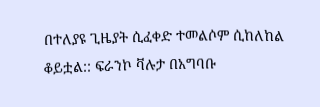በተለያዩ ጊዜያት ሲፈቀድ ተመልሶም ሲከለከል ቆይቷል:: ፍራንኮ ቫሉታ በአግባቡ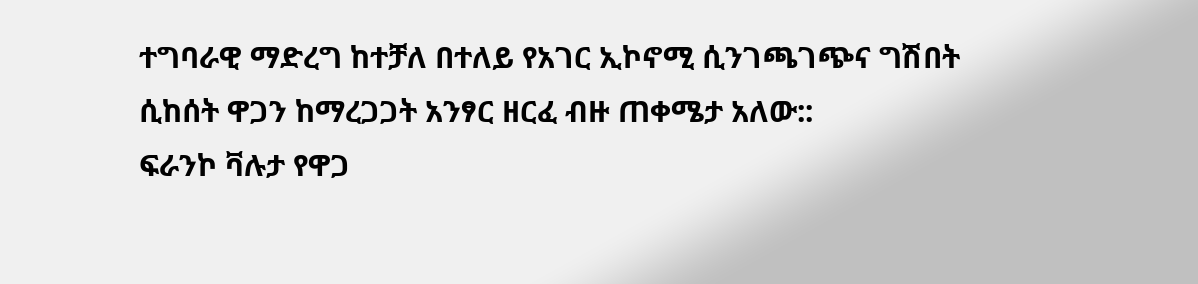ተግባራዊ ማድረግ ከተቻለ በተለይ የአገር ኢኮኖሚ ሲንገጫገጭና ግሽበት ሲከሰት ዋጋን ከማረጋጋት አንፃር ዘርፈ ብዙ ጠቀሜታ አለው::
ፍራንኮ ቫሉታ የዋጋ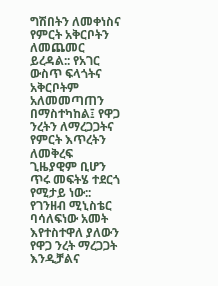ግሽበትን ለመቀነስና የምርት አቅርቦትን ለመጨመር ይረዳል:: የአገር ውስጥ ፍላጎትና አቅርቦትም አለመመጣጠን በማስተካከል፤ የዋጋ ንረትን ለማረጋጋትና የምርት እጥረትን ለመቅረፍ ጊዜያዊም ቢሆን ጥሩ መፍትሄ ተደርጎ የሚታይ ነው::
የገንዘብ ሚኒስቴር ባሳለፍነው አመት እየተስተዋለ ያለውን የዋጋ ንረት ማረጋጋት እንዲቻልና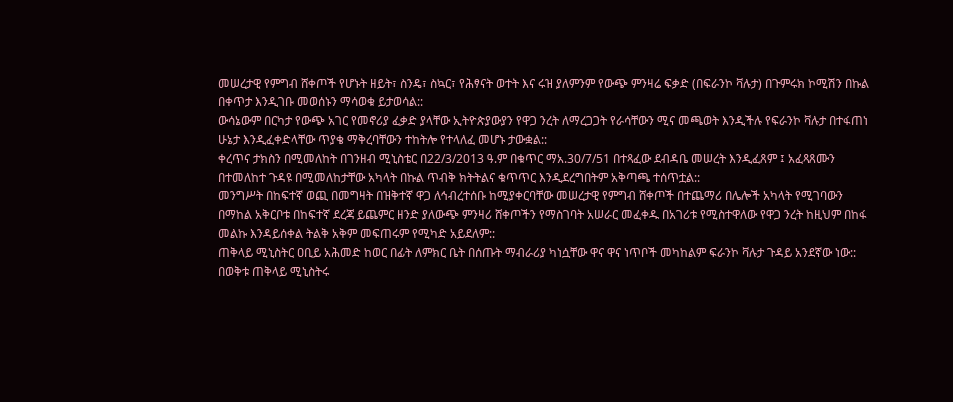መሠረታዊ የምግብ ሸቀጦች የሆኑት ዘይት፣ ስንዴ፣ ስኳር፣ የሕፃናት ወተት እና ሩዝ ያለምንም የውጭ ምንዛሬ ፍቃድ (በፍራንኮ ቫሉታ) በጉምሩክ ኮሚሽን በኩል በቀጥታ እንዲገቡ መወሰኑን ማሳወቁ ይታወሳል::
ውሳኔውም በርካታ የውጭ አገር የመኖሪያ ፈቃድ ያላቸው ኢትዮጵያውያን የዋጋ ንረት ለማረጋጋት የራሳቸውን ሚና መጫወት እንዲችሉ የፍራንኮ ቫሉታ በተፋጠነ ሁኔታ እንዲፈቀድላቸው ጥያቄ ማቅረባቸውን ተከትሎ የተላለፈ መሆኑ ታውቋል::
ቀረጥና ታክስን በሚመለከት በገንዘብ ሚኒስቴር በ22/3/2013 ዓ.ም በቁጥር ማአ.30/7/51 በተጻፈው ደብዳቤ መሠረት እንዲፈጸም ፤ አፈጻጸሙን በተመለከተ ጉዳዩ በሚመለከታቸው አካላት በኩል ጥብቅ ክትትልና ቁጥጥር እንዲደረግበትም አቅጣጫ ተሰጥቷል::
መንግሥት በከፍተኛ ወጪ በመግዛት በዝቅተኛ ዋጋ ለኅብረተሰቡ ከሚያቀርባቸው መሠረታዊ የምግብ ሸቀጦች በተጨማሪ በሌሎች አካላት የሚገባውን በማከል አቅርቦቱ በከፍተኛ ደረጃ ይጨምር ዘንድ ያለውጭ ምንዛሪ ሸቀጦችን የማስገባት አሠራር መፈቀዱ በአገሪቱ የሚስተዋለው የዋጋ ንረት ከዚህም በከፋ መልኩ እንዳይሰቀል ትልቅ አቅም መፍጠሩም የሚካድ አይደለም::
ጠቅላይ ሚኒስትር ዐቢይ አሕመድ ከወር በፊት ለምክር ቤት በሰጡት ማብራሪያ ካነሷቸው ዋና ዋና ነጥቦች መካከልም ፍራንኮ ቫሉታ ጉዳይ አንደኛው ነው:: በወቅቱ ጠቅላይ ሚኒስትሩ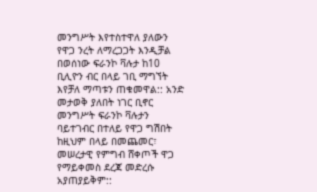መንግሥት እየተስተዋለ ያለውን የዋጋ ንረት ለማረጋጋት እንዲቻል በወሰነው ፍራንኮ ቫሉታ ከ10 ቢሊዮን ብር በላይ ገቢ ማግኘት እየቻለ ማጣቱን ጠቁመዋል:: አንድ መታወቅ ያለበት ነገር ቢኖር መንግሥት ፍራንኮ ቫሉታን ባይተገብር በተለይ የዋጋ ግሽበት ከዚህም በላይ በመጨመር፣ መሠረታዊ የምግብ ሸቀጦች ዋጋ የማይቀመስ ደረጃ መድረሱ አያጠያይቅም::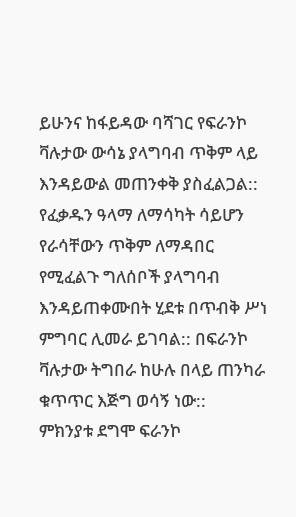ይሁንና ከፋይዳው ባሻገር የፍራንኮ ቫሉታው ውሳኔ ያላግባብ ጥቅም ላይ እንዳይውል መጠንቀቅ ያስፈልጋል:: የፈቃዱን ዓላማ ለማሳካት ሳይሆን የራሳቸውን ጥቅም ለማዳበር የሚፈልጉ ግለሰቦች ያላግባብ እንዳይጠቀሙበት ሂደቱ በጥብቅ ሥነ ምግባር ሊመራ ይገባል:: በፍራንኮ ቫሉታው ትግበራ ከሁሉ በላይ ጠንካራ ቁጥጥር እጅግ ወሳኝ ነው::
ምክንያቱ ደግሞ ፍራንኮ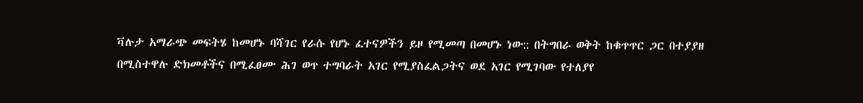ቫሉታ አማራጭ መፍትሄ ከመሆኑ ባሻገር የራሱ የሆኑ ፈተናዎችን ይዞ የሚመጣ በመሆኑ ነው:: በትግበራ ወቅት ከቁጥጥር ጋር በተያያዘ በሚስተዋሉ ድክመቶችና በሚፈፀሙ ሕገ ወጥ ተግባራት አገር የሚያስፈልጋትና ወደ አገር የሚገባው የተለያየ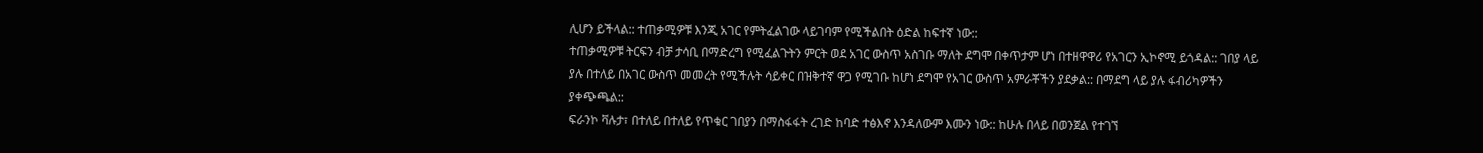ሊሆን ይችላል:: ተጠቃሚዎቹ እንጂ አገር የምትፈልገው ላይገባም የሚችልበት ዕድል ከፍተኛ ነው::
ተጠቃሚዎቹ ትርፍን ብቻ ታሳቢ በማድረግ የሚፈልጉትን ምርት ወደ አገር ውስጥ አስገቡ ማለት ደግሞ በቀጥታም ሆነ በተዘዋዋሪ የአገርን ኢኮኖሚ ይጎዳል:: ገበያ ላይ ያሉ በተለይ በአገር ውስጥ መመረት የሚችሉት ሳይቀር በዝቅተኛ ዋጋ የሚገቡ ከሆነ ደግሞ የአገር ውስጥ አምራቾችን ያደቃል:: በማደግ ላይ ያሉ ፋብሪካዎችን ያቀጭጫል::
ፍራንኮ ቫሉታ፣ በተለይ በተለይ የጥቁር ገበያን በማስፋፋት ረገድ ከባድ ተፅእኖ እንዳለውም እሙን ነው:: ከሁሉ በላይ በወንጀል የተገኘ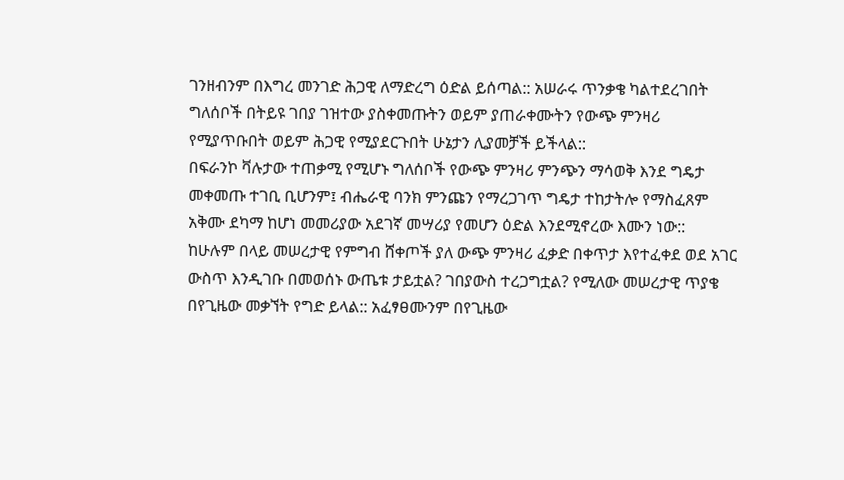ገንዘብንም በእግረ መንገድ ሕጋዊ ለማድረግ ዕድል ይሰጣል:: አሠራሩ ጥንቃቄ ካልተደረገበት ግለሰቦች በትይዩ ገበያ ገዝተው ያስቀመጡትን ወይም ያጠራቀሙትን የውጭ ምንዛሪ የሚያጥቡበት ወይም ሕጋዊ የሚያደርጉበት ሁኔታን ሊያመቻች ይችላል::
በፍራንኮ ቫሉታው ተጠቃሚ የሚሆኑ ግለሰቦች የውጭ ምንዛሪ ምንጭን ማሳወቅ እንደ ግዴታ መቀመጡ ተገቢ ቢሆንም፤ ብሔራዊ ባንክ ምንጩን የማረጋገጥ ግዴታ ተከታትሎ የማስፈጸም አቅሙ ደካማ ከሆነ መመሪያው አደገኛ መሣሪያ የመሆን ዕድል እንደሚኖረው እሙን ነው::
ከሁሉም በላይ መሠረታዊ የምግብ ሸቀጦች ያለ ውጭ ምንዛሪ ፈቃድ በቀጥታ እየተፈቀደ ወደ አገር ውስጥ እንዲገቡ በመወሰኑ ውጤቱ ታይቷል? ገበያውስ ተረጋግቷል? የሚለው መሠረታዊ ጥያቄ በየጊዜው መቃኘት የግድ ይላል:: አፈፃፀሙንም በየጊዜው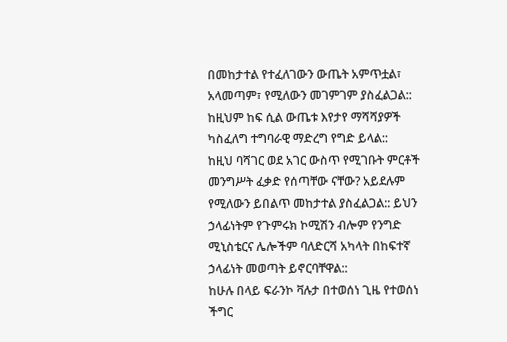በመከታተል የተፈለገውን ውጤት አምጥቷል፣ አላመጣም፣ የሚለውን መገምገም ያስፈልጋል:: ከዚህም ከፍ ሲል ውጤቱ እየታየ ማሻሻያዎች ካስፈለግ ተግባራዊ ማድረግ የግድ ይላል::
ከዚህ ባሻገር ወደ አገር ውስጥ የሚገቡት ምርቶች መንግሥት ፈቃድ የሰጣቸው ናቸው? አይደሉም የሚለውን ይበልጥ መከታተል ያስፈልጋል:: ይህን ኃላፊነትም የጉምሩክ ኮሚሽን ብሎም የንግድ ሚኒስቴርና ሌሎችም ባለድርሻ አካላት በከፍተኛ ኃላፊነት መወጣት ይኖርባቸዋል::
ከሁሉ በላይ ፍራንኮ ቫሉታ በተወሰነ ጊዜ የተወሰነ ችግር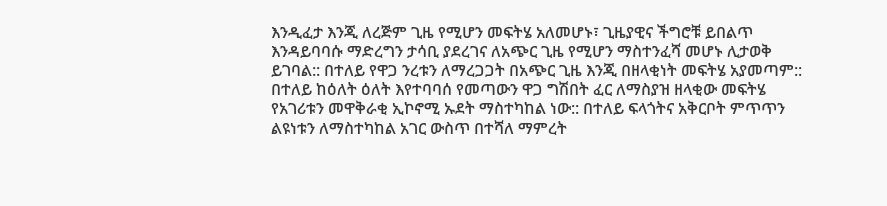እንዲፈታ እንጂ ለረጅም ጊዜ የሚሆን መፍትሄ አለመሆኑ፣ ጊዜያዊና ችግሮቹ ይበልጥ እንዳይባባሱ ማድረግን ታሳቢ ያደረገና ለአጭር ጊዜ የሚሆን ማስተንፈሻ መሆኑ ሊታወቅ ይገባል:: በተለይ የዋጋ ንረቱን ለማረጋጋት በአጭር ጊዜ እንጂ በዘላቂነት መፍትሄ አያመጣም::
በተለይ ከዕለት ዕለት እየተባባሰ የመጣውን ዋጋ ግሽበት ፈር ለማስያዝ ዘላቂው መፍትሄ የአገሪቱን መዋቅራቂ ኢኮኖሚ ኡደት ማስተካከል ነው:: በተለይ ፍላጎትና አቅርቦት ምጥጥን ልዩነቱን ለማስተካከል አገር ውስጥ በተሻለ ማምረት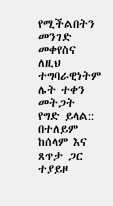የሚችልበትን መንገድ መቀየስና ለዚህ ተግባራዊነትም ሌት ተቀን መትጋት የግድ ይላል::
በተለይም ከሰላም እና ጸጥታ ጋር ተያይዞ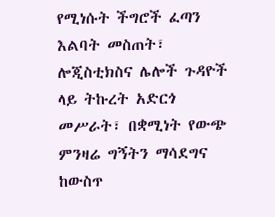የሚነሱት ችግሮች ፈጣን እልባት መስጠት፣ ሎጂስቲክስና ሌሎች ጉዳዮች ላይ ትኩረት አድርጎ መሥራት፣ በቋሚነት የውጭ ምንዛሬ ግኝትን ማሳደግና ከውስጥ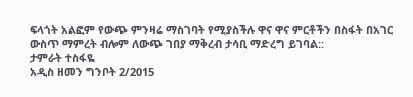ፍላጎት አልፎም የውጭ ምንዛሬ ማስገባት የሚያስችሉ ዋና ዋና ምርቶችን በስፋት በአገር ውስጥ ማምረት ብሎም ለውጭ ገበያ ማቅረብ ታሳቢ ማድረግ ይገባል::
ታምራት ተስፋዬ
አዲስ ዘመን ግንቦት 2/2015